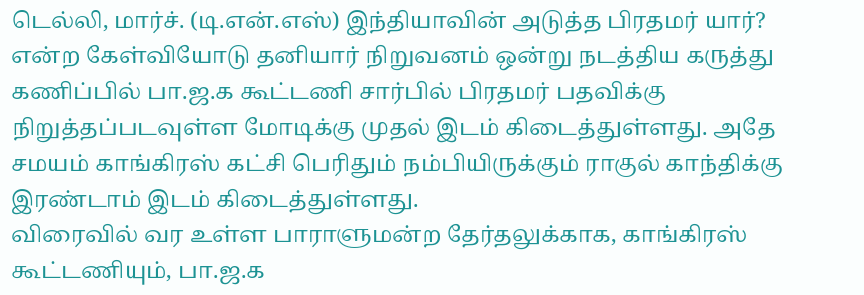டெல்லி, மார்ச். (டி.என்.எஸ்) இந்தியாவின் அடுத்த பிரதமர் யார்? என்ற கேள்வியோடு தனியார் நிறுவனம் ஒன்று நடத்திய கருத்து கணிப்பில் பா.ஜ.க கூட்டணி சார்பில் பிரதமர் பதவிக்கு நிறுத்தப்படவுள்ள மோடிக்கு முதல் இடம் கிடைத்துள்ளது. அதே சமயம் காங்கிரஸ் கட்சி பெரிதும் நம்பியிருக்கும் ராகுல் காந்திக்கு இரண்டாம் இடம் கிடைத்துள்ளது.
விரைவில் வர உள்ள பாராளுமன்ற தேர்தலுக்காக, காங்கிரஸ் கூட்டணியும், பா.ஜ.க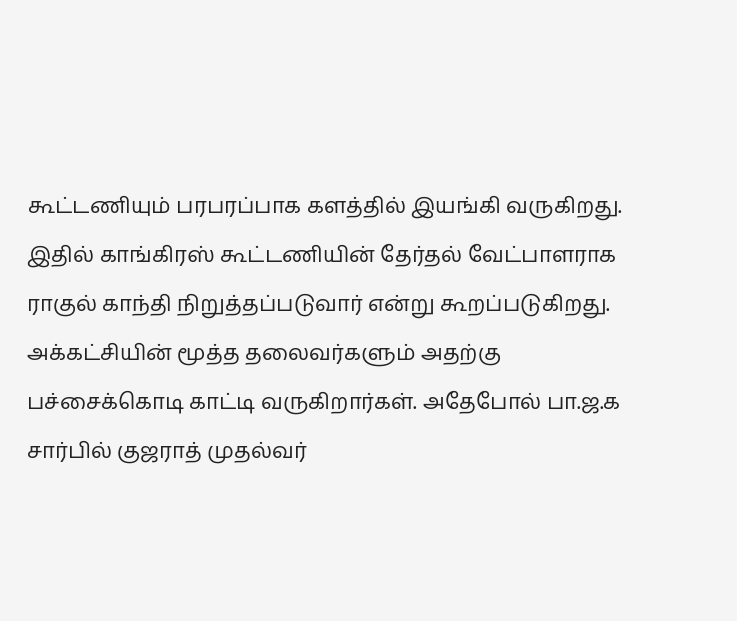கூட்டணியும் பரபரப்பாக களத்தில் இயங்கி வருகிறது. இதில் காங்கிரஸ் கூட்டணியின் தேர்தல் வேட்பாளராக ராகுல் காந்தி நிறுத்தப்படுவார் என்று கூறப்படுகிறது. அக்கட்சியின் மூத்த தலைவர்களும் அதற்கு பச்சைக்கொடி காட்டி வருகிறார்கள். அதேபோல் பா.ஜ.க சார்பில் குஜராத் முதல்வர்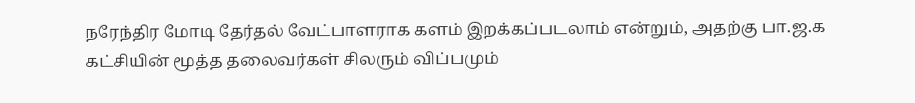நரேந்திர மோடி தேர்தல் வேட்பாளராக களம் இறக்கப்படலாம் என்றும், அதற்கு பா.ஜ.க கட்சியின் மூத்த தலைவர்கள் சிலரும் விப்பமும்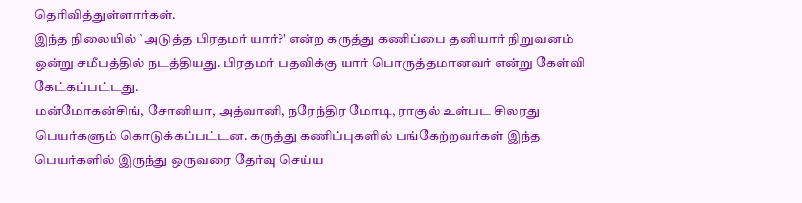தெரிவித்துள்ளார்கள்.
இந்த நிலையில் `அடுத்த பிரதமர் யார்?' என்ற கருத்து கணிப்பை தனியார் நிறுவனம் ஒன்று சமீபத்தில் நடத்தியது. பிரதமர் பதவிக்கு யார் பொருத்தமானவர் என்று கேள்வி கேட்கப்பட்டது.
மன்மோகன்சிங், சோனியா, அத்வானி, நரேந்திர மோடி, ராகுல் உள்பட சிலரது பெயர்களும் கொடுக்கப்பட்டன. கருத்து கணிப்புகளில் பங்கேற்றவர்கள் இந்த பெயர்களில் இருந்து ஒருவரை தேர்வு செய்ய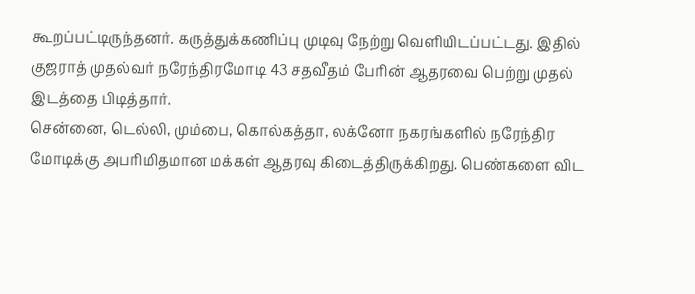கூறப்பட்டிருந்தனர். கருத்துக்கணிப்பு முடிவு நேற்று வெளியிடப்பட்டது. இதில் குஜராத் முதல்வர் நரேந்திரமோடி 43 சதவீதம் பேரின் ஆதரவை பெற்று முதல் இடத்தை பிடித்தார்.
சென்னை, டெல்லி, மும்பை, கொல்கத்தா, லக்னோ நகரங்களில் நரேந்திர மோடிக்கு அபரிமிதமான மக்கள் ஆதரவு கிடைத்திருக்கிறது. பெண்களை விட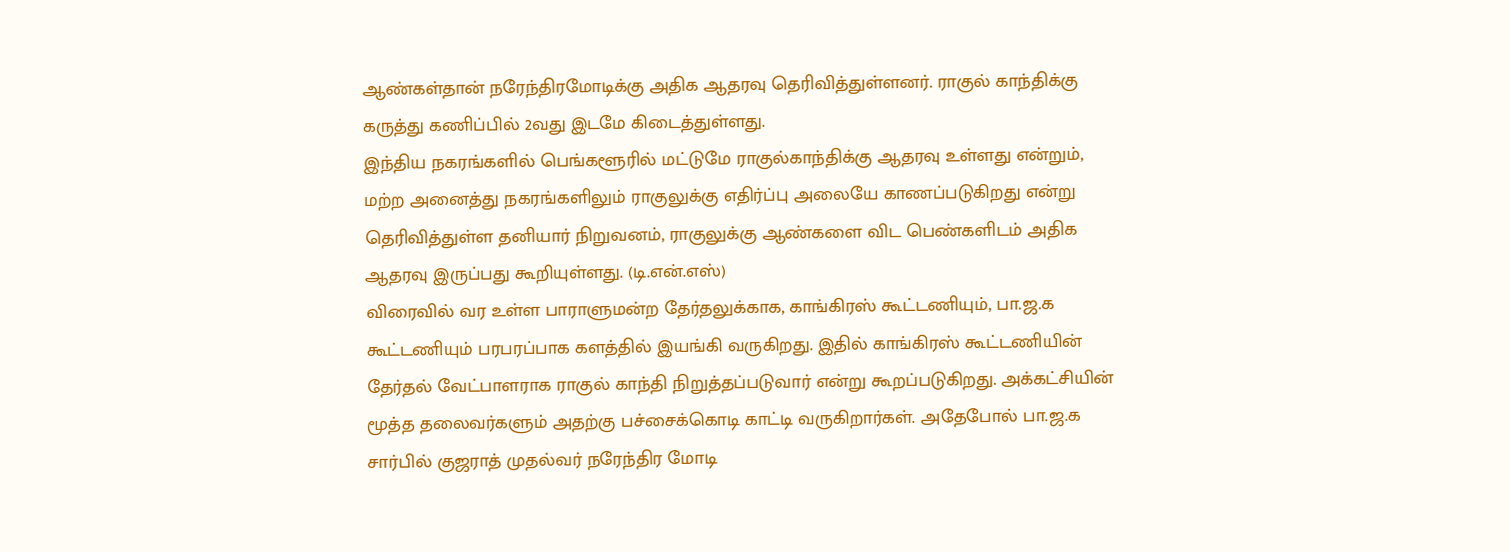ஆண்கள்தான் நரேந்திரமோடிக்கு அதிக ஆதரவு தெரிவித்துள்ளனர். ராகுல் காந்திக்கு கருத்து கணிப்பில் 2வது இடமே கிடைத்துள்ளது.
இந்திய நகரங்களில் பெங்களூரில் மட்டுமே ராகுல்காந்திக்கு ஆதரவு உள்ளது என்றும், மற்ற அனைத்து நகரங்களிலும் ராகுலுக்கு எதிர்ப்பு அலையே காணப்படுகிறது என்று தெரிவித்துள்ள தனியார் நிறுவனம், ராகுலுக்கு ஆண்களை விட பெண்களிடம் அதிக ஆதரவு இருப்பது கூறியுள்ளது. (டி.என்.எஸ்)
விரைவில் வர உள்ள பாராளுமன்ற தேர்தலுக்காக, காங்கிரஸ் கூட்டணியும், பா.ஜ.க கூட்டணியும் பரபரப்பாக களத்தில் இயங்கி வருகிறது. இதில் காங்கிரஸ் கூட்டணியின் தேர்தல் வேட்பாளராக ராகுல் காந்தி நிறுத்தப்படுவார் என்று கூறப்படுகிறது. அக்கட்சியின் மூத்த தலைவர்களும் அதற்கு பச்சைக்கொடி காட்டி வருகிறார்கள். அதேபோல் பா.ஜ.க சார்பில் குஜராத் முதல்வர் நரேந்திர மோடி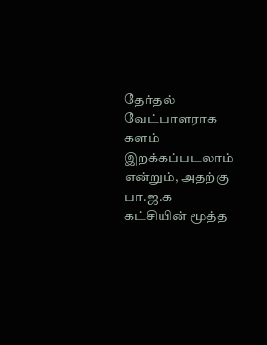தேர்தல் வேட்பாளராக களம் இறக்கப்படலாம் என்றும், அதற்கு பா.ஜ.க கட்சியின் மூத்த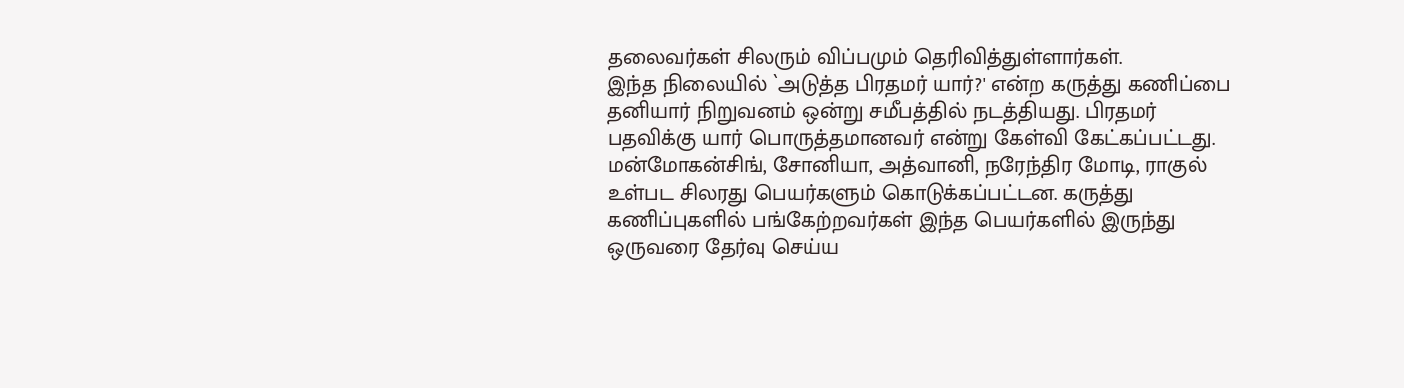தலைவர்கள் சிலரும் விப்பமும் தெரிவித்துள்ளார்கள்.
இந்த நிலையில் `அடுத்த பிரதமர் யார்?' என்ற கருத்து கணிப்பை தனியார் நிறுவனம் ஒன்று சமீபத்தில் நடத்தியது. பிரதமர் பதவிக்கு யார் பொருத்தமானவர் என்று கேள்வி கேட்கப்பட்டது.
மன்மோகன்சிங், சோனியா, அத்வானி, நரேந்திர மோடி, ராகுல் உள்பட சிலரது பெயர்களும் கொடுக்கப்பட்டன. கருத்து கணிப்புகளில் பங்கேற்றவர்கள் இந்த பெயர்களில் இருந்து ஒருவரை தேர்வு செய்ய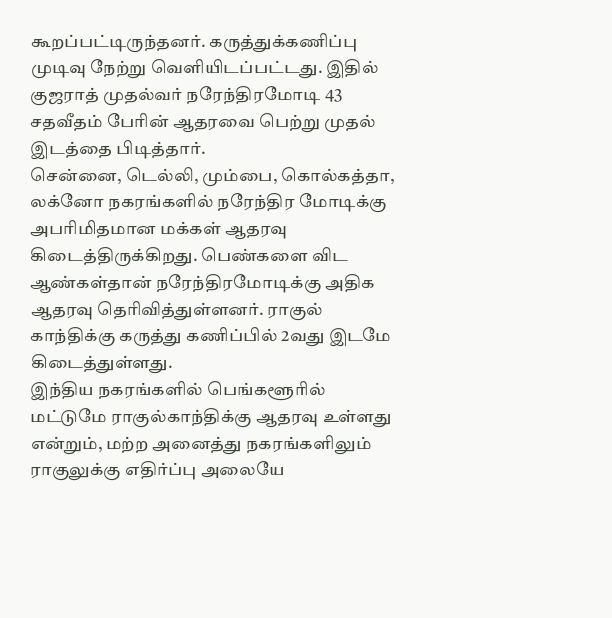கூறப்பட்டிருந்தனர். கருத்துக்கணிப்பு முடிவு நேற்று வெளியிடப்பட்டது. இதில் குஜராத் முதல்வர் நரேந்திரமோடி 43 சதவீதம் பேரின் ஆதரவை பெற்று முதல் இடத்தை பிடித்தார்.
சென்னை, டெல்லி, மும்பை, கொல்கத்தா, லக்னோ நகரங்களில் நரேந்திர மோடிக்கு அபரிமிதமான மக்கள் ஆதரவு கிடைத்திருக்கிறது. பெண்களை விட ஆண்கள்தான் நரேந்திரமோடிக்கு அதிக ஆதரவு தெரிவித்துள்ளனர். ராகுல் காந்திக்கு கருத்து கணிப்பில் 2வது இடமே கிடைத்துள்ளது.
இந்திய நகரங்களில் பெங்களூரில் மட்டுமே ராகுல்காந்திக்கு ஆதரவு உள்ளது என்றும், மற்ற அனைத்து நகரங்களிலும் ராகுலுக்கு எதிர்ப்பு அலையே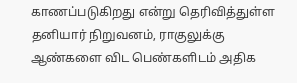காணப்படுகிறது என்று தெரிவித்துள்ள தனியார் நிறுவனம், ராகுலுக்கு ஆண்களை விட பெண்களிடம் அதிக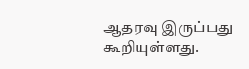ஆதரவு இருப்பது கூறியுள்ளது.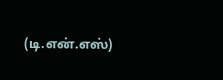(டி.என்.எஸ்)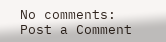No comments:
Post a Comment